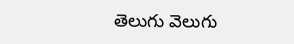తెలుగు వెలుగు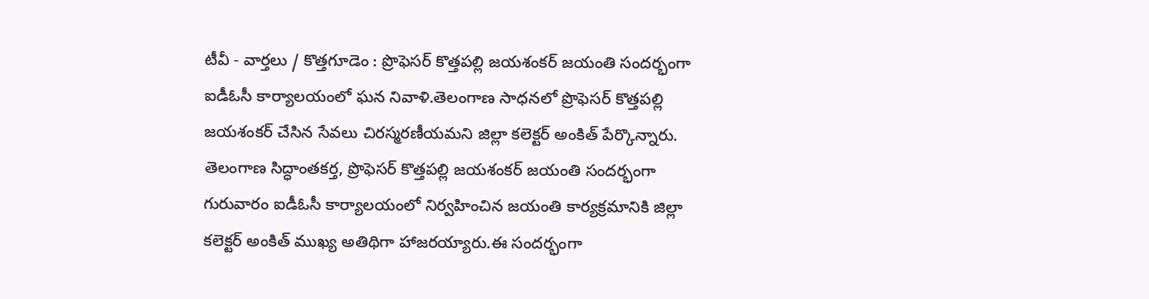టీవీ - వార్తలు / కొత్తగూడెం : ప్రొఫెసర్ కొత్తపల్లి జయశంకర్ జయంతి సందర్భంగా ఐడీఓసీ కార్యాలయంలో ఘన నివాళి.తెలంగాణ సాధనలో ప్రొఫెసర్ కొత్తపల్లి జయశంకర్ చేసిన సేవలు చిరస్మరణీయమని జిల్లా కలెక్టర్ అంకిత్ పేర్కొన్నారు. తెలంగాణ సిద్ధాంతకర్త, ప్రొఫెసర్ కొత్తపల్లి జయశంకర్ జయంతి సందర్భంగా గురువారం ఐడీఓసీ కార్యాలయంలో నిర్వహించిన జయంతి కార్యక్రమానికి జిల్లా కలెక్టర్ అంకిత్ ముఖ్య అతిథిగా హాజరయ్యారు.ఈ సందర్భంగా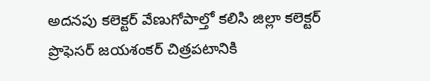అదనపు కలెక్టర్ వేణుగోపాల్తో కలిసి జిల్లా కలెక్టర్ ప్రొఫెసర్ జయశంకర్ చిత్రపటానికి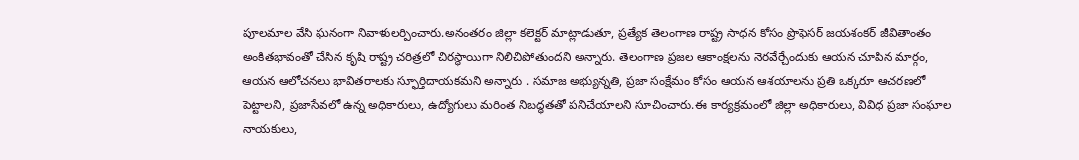పూలమాల వేసి ఘనంగా నివాళులర్పించారు.అనంతరం జిల్లా కలెక్టర్ మాట్లాడుతూ, ప్రత్యేక తెలంగాణ రాష్ట్ర సాధన కోసం ప్రొఫెసర్ జయశంకర్ జీవితాంతం అంకితభావంతో చేసిన కృషి రాష్ట్ర చరిత్రలో చిరస్థాయిగా నిలిచిపోతుందని అన్నారు. తెలంగాణ ప్రజల ఆకాంక్షలను నెరవేర్చేందుకు ఆయన చూపిన మార్గం, ఆయన ఆలోచనలు భావితరాలకు స్ఫూర్తిదాయకమని అన్నారు . సమాజ అభ్యున్నతి, ప్రజా సంక్షేమం కోసం ఆయన ఆశయాలను ప్రతి ఒక్కరూ ఆచరణలో పెట్టాలని, ప్రజాసేవలో ఉన్న అధికారులు, ఉద్యోగులు మరింత నిబద్ధతతో పనిచేయాలని సూచించారు.ఈ కార్యక్రమంలో జిల్లా అధికారులు, వివిధ ప్రజా సంఘాల నాయకులు,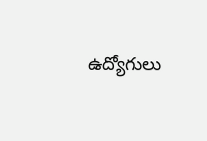ఉద్యోగులు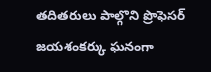తదితరులు పాల్గొని ప్రొఫెసర్ జయశంకర్కు ఘనంగా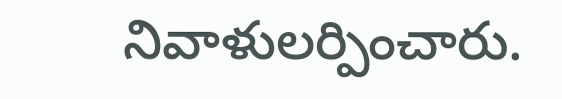నివాళులర్పించారు.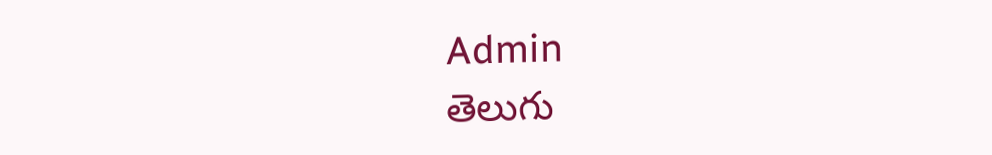Admin
తెలుగు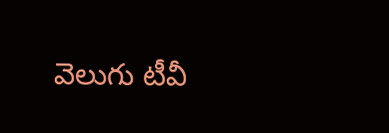వెలుగు టీవీ